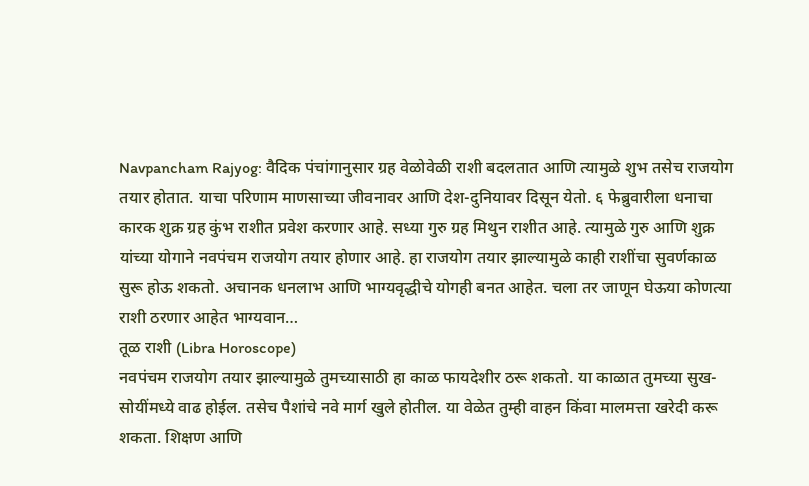Navpancham Rajyog: वैदिक पंचांगानुसार ग्रह वेळोवेळी राशी बदलतात आणि त्यामुळे शुभ तसेच राजयोग तयार होतात. याचा परिणाम माणसाच्या जीवनावर आणि देश-दुनियावर दिसून येतो. ६ फेब्रुवारीला धनाचा कारक शुक्र ग्रह कुंभ राशीत प्रवेश करणार आहे. सध्या गुरु ग्रह मिथुन राशीत आहे. त्यामुळे गुरु आणि शुक्र यांच्या योगाने नवपंचम राजयोग तयार होणार आहे. हा राजयोग तयार झाल्यामुळे काही राशींचा सुवर्णकाळ सुरू होऊ शकतो. अचानक धनलाभ आणि भाग्यवृद्धीचे योगही बनत आहेत. चला तर जाणून घेऊया कोणत्या राशी ठरणार आहेत भाग्यवान…
तूळ राशी (Libra Horoscope)
नवपंचम राजयोग तयार झाल्यामुळे तुमच्यासाठी हा काळ फायदेशीर ठरू शकतो. या काळात तुमच्या सुख-सोयींमध्ये वाढ होईल. तसेच पैशांचे नवे मार्ग खुले होतील. या वेळेत तुम्ही वाहन किंवा मालमत्ता खरेदी करू शकता. शिक्षण आणि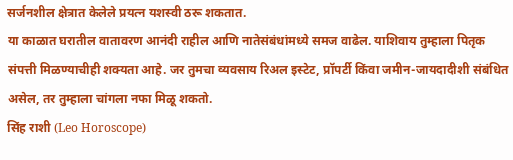सर्जनशील क्षेत्रात केलेले प्रयत्न यशस्वी ठरू शकतात.
या काळात घरातील वातावरण आनंदी राहील आणि नातेसंबंधांमध्ये समज वाढेल. याशिवाय तुम्हाला पितृक संपत्ती मिळण्याचीही शक्यता आहे. जर तुमचा व्यवसाय रिअल इस्टेट, प्रॉपर्टी किंवा जमीन-जायदादीशी संबंधित असेल, तर तुम्हाला चांगला नफा मिळू शकतो.
सिंह राशी (Leo Horoscope)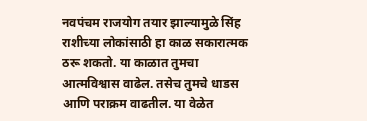नवपंचम राजयोग तयार झाल्यामुळे सिंह राशीच्या लोकांसाठी हा काळ सकारात्मक ठरू शकतो. या काळात तुमचा आत्मविश्वास वाढेल. तसेच तुमचे धाडस आणि पराक्रम वाढतील. या वेळेत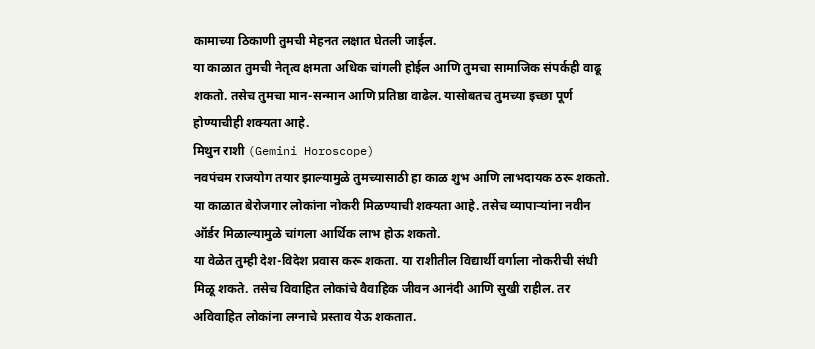कामाच्या ठिकाणी तुमची मेहनत लक्षात घेतली जाईल.
या काळात तुमची नेतृत्व क्षमता अधिक चांगली होईल आणि तुमचा सामाजिक संपर्कही वाढू शकतो. तसेच तुमचा मान-सन्मान आणि प्रतिष्ठा वाढेल. यासोबतच तुमच्या इच्छा पूर्ण होण्याचीही शक्यता आहे.
मिथुन राशी (Gemini Horoscope)
नवपंचम राजयोग तयार झाल्यामुळे तुमच्यासाठी हा काळ शुभ आणि लाभदायक ठरू शकतो. या काळात बेरोजगार लोकांना नोकरी मिळण्याची शक्यता आहे. तसेच व्यापाऱ्यांना नवीन ऑर्डर मिळाल्यामुळे चांगला आर्थिक लाभ होऊ शकतो.
या वेळेत तुम्ही देश-विदेश प्रवास करू शकता. या राशीतील विद्यार्थी वर्गाला नोकरीची संधी मिळू शकते. तसेच विवाहित लोकांचे वैवाहिक जीवन आनंदी आणि सुखी राहील. तर अविवाहित लोकांना लग्नाचे प्रस्ताव येऊ शकतात.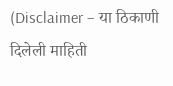(Disclaimer – या ठिकाणी दिलेली माहिती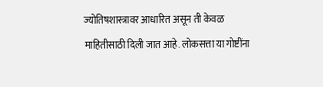ज्योतिषशास्त्रावर आधारित असून ती केवळ माहितीसाठी दिली जात आहे. लोकसत्ता या गोष्टींना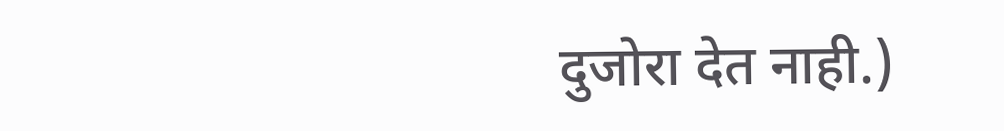दुजोरा देत नाही.)